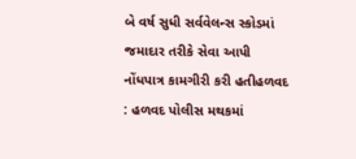બે વર્ષ સુધી સર્વવેલન્સ સ્કોડમાં જમાદાર તરીકે સેવા આપી નોંધપાત્ર કામગીરી કરી હતીહળવદ : હળવદ પોલીસ મથકમાં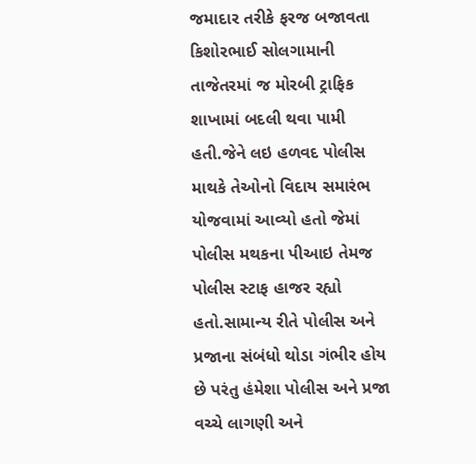જમાદાર તરીકે ફરજ બજાવતા કિશોરભાઈ સોલગામાની તાજેતરમાં જ મોરબી ટ્રાફિક શાખામાં બદલી થવા પામી હતી.જેને લઇ હળવદ પોલીસ માથકે તેઓનો વિદાય સમારંભ યોજવામાં આવ્યો હતો જેમાં પોલીસ મથકના પીઆઇ તેમજ પોલીસ સ્ટાફ હાજર રહ્યો હતો.સામાન્ય રીતે પોલીસ અને પ્રજાના સંબંધો થોડા ગંભીર હોય છે પરંતુ હંમેશા પોલીસ અને પ્રજા વચ્ચે લાગણી અને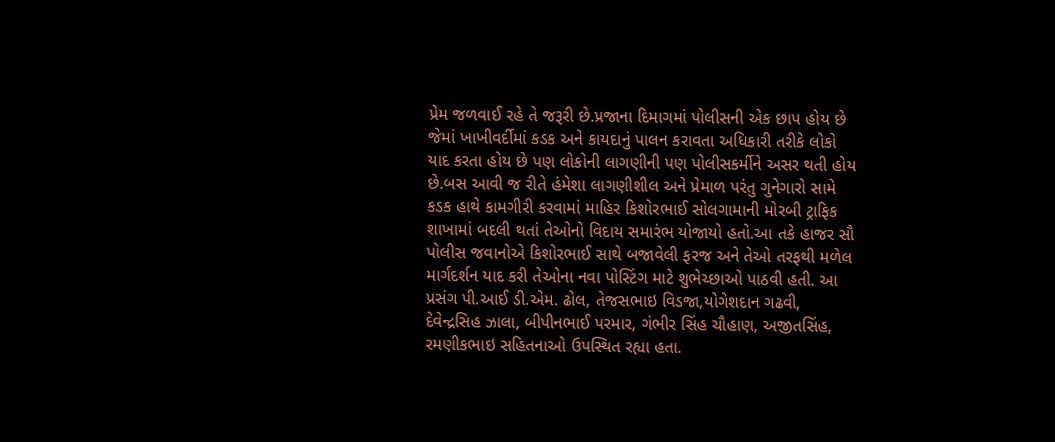પ્રેમ જળવાઈ રહે તે જરૂરી છે.પ્રજાના દિમાગમાં પોલીસની એક છાપ હોય છે જેમાં ખાખીવર્દીમાં કડક અને કાયદાનું પાલન કરાવતા અધિકારી તરીકે લોકો યાદ કરતા હોય છે પણ લોકોની લાગણીની પણ પોલીસકર્મીને અસર થતી હોય છે.બસ આવી જ રીતે હંમેશા લાગણીશીલ અને પ્રેમાળ પરંતુ ગુનેગારો સામે કડક હાથે કામગીરી કરવામાં માહિર કિશોરભાઈ સોલગામાની મોરબી ટ્રાફિક શાખામાં બદલી થતાં તેઓનો વિદાય સમારંભ યોજાયો હતો.આ તકે હાજર સૌ પોલીસ જવાનોએ કિશોરભાઈ સાથે બજાવેલી ફરજ અને તેઓ તરફથી મળેલ માર્ગદર્શન યાદ કરી તેઓના નવા પોસ્ટિંગ માટે શુભેચ્છાઓ પાઠવી હતી. આ પ્રસંગ પી.આઈ ડી.એમ. ઢોલ, તેજસભાઇ વિડજા,યોગેશદાન ગઢવી, દેવેન્દ્રસિહ ઝાલા, બીપીનભાઈ પરમાર, ગંભીર સિંહ ચૌહાણ, અજીતસિંહ, રમણીકભાઇ સહિતનાઓ ઉપસ્થિત રહ્યા હતા.